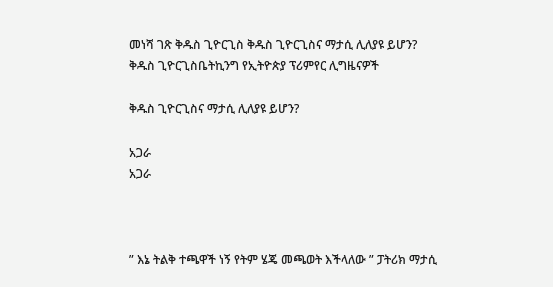መነሻ ገጽ ቅዱስ ጊዮርጊስ ቅዱስ ጊዮርጊስና ማታሲ ሊለያዩ ይሆን?
ቅዱስ ጊዮርጊስቤትኪንግ የኢትዮጵያ ፕሪምየር ሊግዜናዎች

ቅዱስ ጊዮርጊስና ማታሲ ሊለያዩ ይሆን?

አጋራ
አጋራ



” እኔ ትልቅ ተጫዋች ነኝ የትም ሄጄ መጫወት እችላለው ” ፓትሪክ ማታሲ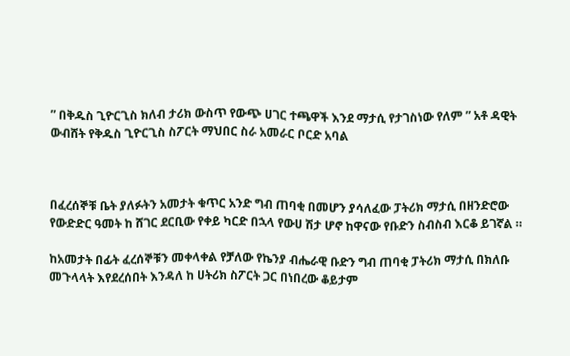” በቅዱስ ጊዮርጊስ ክለብ ታሪክ ውስጥ የውጭ ሀገር ተጫዋች እንደ ማታሲ የታገስነው የለም ” አቶ ዳዊት ውብሸት የቅዱስ ጊዮርጊስ ስፖርት ማህበር ስራ አመራር ቦርድ አባል



በፈረሰኞቹ ቤት ያለፉትን አመታት ቁጥር አንድ ግብ ጠባቂ በመሆን ያሳለፈው ፓትሪክ ማታሲ በዘንድሮው የውድድር ዓመት ከ ሸገር ደርቢው የቀይ ካርድ በኋላ የውሀ ሽታ ሆኖ ከዋናው የቡድን ስብስብ እርቆ ይገኛል ።

ከአመታት በፊት ፈረሰኞቹን መቀላቀል የቻለው የኬንያ ብሔራዊ ቡድን ግብ ጠባቂ ፓትሪክ ማታሲ በክለቡ መጉላላት እየደረሰበት እንዳለ ከ ሀትሪክ ስፖርት ጋር በነበረው ቆይታም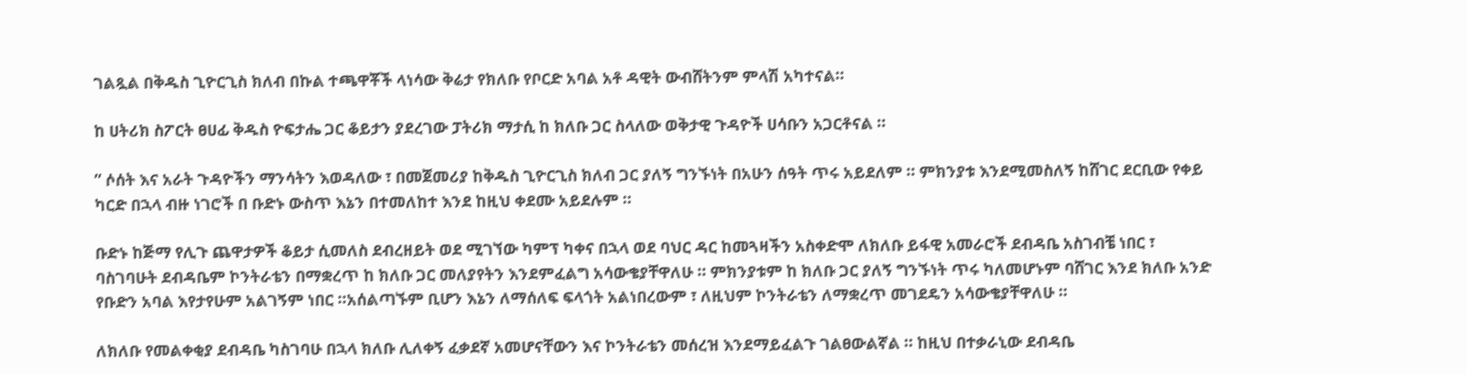ገልጿል በቅዱስ ጊዮርጊስ ክለብ በኩል ተጫዋቾች ላነሳው ቅሬታ የክለቡ የቦርድ አባል አቶ ዳዊት ውብሸትንም ምላሽ አካተናል።

ከ ሀትሪክ ስፖርት ፀሀፊ ቅዱስ ዮፍታሔ ጋር ቆይታን ያደረገው ፓትሪክ ማታሲ ከ ክለቡ ጋር ስላለው ወቅታዊ ጉዳዮች ሀሳቡን አጋርቶናል ።

” ሶሰት እና አራት ጉዳዮችን ማንሳትን እወዳለው ፣ በመጀመሪያ ከቅዱስ ጊዮርጊስ ክለብ ጋር ያለኝ ግንኙነት በአሁን ሰዓት ጥሩ አይደለም ። ምክንያቱ እንደሚመስለኝ ከሸገር ደርቢው የቀይ ካርድ በኋላ ብዙ ነገሮች በ ቡድኑ ውስጥ እኔን በተመለከተ እንደ ከዚህ ቀደሙ አይደሉም ።

ቡድኑ ከጅማ የሊጉ ጨዋታዎች ቆይታ ሲመለስ ደብረዘይት ወደ ሚገኘው ካምፕ ካቀና በኋላ ወደ ባህር ዳር ከመጓዛችን አስቀድሞ ለክለቡ ይፋዊ አመራሮች ደብዳቤ አስገብቼ ነበር ፣ ባስገባሁት ደብዳቤም ኮንትራቴን በማቋረጥ ከ ክለቡ ጋር መለያየትን እንደምፈልግ አሳውቄያቸዋለሁ ። ምክንያቱም ከ ክለቡ ጋር ያለኝ ግንኙነት ጥሩ ካለመሆኑም ባሸገር እንደ ክለቡ አንድ የቡድን አባል እየታየሁም አልገኝም ነበር ።አሰልጣኙም ቢሆን እኔን ለማሰለፍ ፍላጎት አልነበረውም ፣ ለዚህም ኮንትራቴን ለማቋረጥ መገደዴን አሳውቄያቸዋለሁ ።

ለክለቡ የመልቀቂያ ደብዳቤ ካስገባሁ በኋላ ክለቡ ሊለቀኝ ፈቃደኛ አመሆናቸውን እና ኮንትራቴን መሰረዝ እንደማይፈልጉ ገልፀውልኛል ። ከዚህ በተቃራኒው ደብዳቤ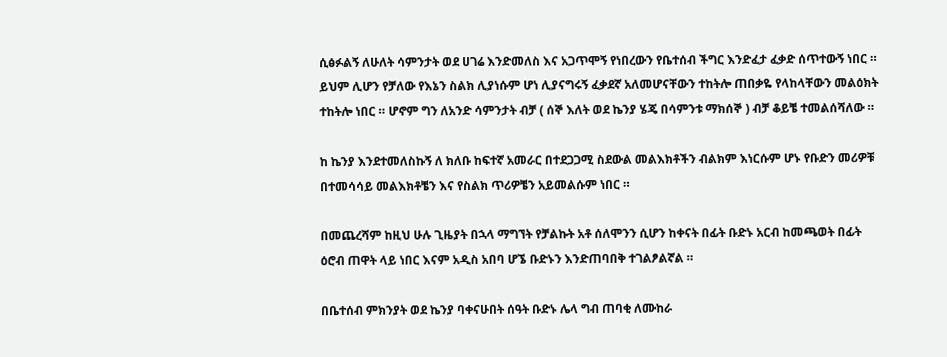ሲፅፉልኝ ለሁለት ሳምንታት ወደ ሀገሬ እንድመለስ እና አጋጥሞኝ የነበረውን የቤተሰብ ችግር እንድፈታ ፈቃድ ሰጥተውኝ ነበር ። ይህም ሊሆን የቻለው የእኔን ስልክ ሊያነሱም ሆነ ሊያናግሩኝ ፈቃደኛ አለመሆናቸውን ተከትሎ ጠበቃዬ የላከላቸውን መልዕክት ተከትሎ ነበር ። ሆኖም ግን ለአንድ ሳምንታት ብቻ ( ሰኞ እለት ወደ ኬንያ ሄጄ በሳምንቱ ማክሰኞ ) ብቻ ቆይቼ ተመልሰሻለው ።

ከ ኬንያ እንደተመለስኩኝ ለ ክለቡ ከፍተኛ አመራር በተደጋጋሚ ስደውል መልእክቶችን ብልክም እነርሱም ሆኑ የቡድን መሪዎቹ በተመሳሳይ መልእክቶቼን እና የስልክ ጥሪዎቼን አይመልሱም ነበር ።

በመጨረሻም ከዚህ ሁሉ ጊዜያት በኋላ ማግኘት የቻልኩት አቶ ሰለሞንን ሲሆን ከቀናት በፊት ቡድኑ አርብ ከመጫወት በፊት ዕሮብ ጠዋት ላይ ነበር እናም አዲስ አበባ ሆኜ ቡድኑን እንድጠባበቅ ተገልፆልኛል ።

በቤተሰብ ምክንያት ወደ ኬንያ ባቀናሁበት ሰዓት ቡድኑ ሌላ ግብ ጠባቂ ለሙከራ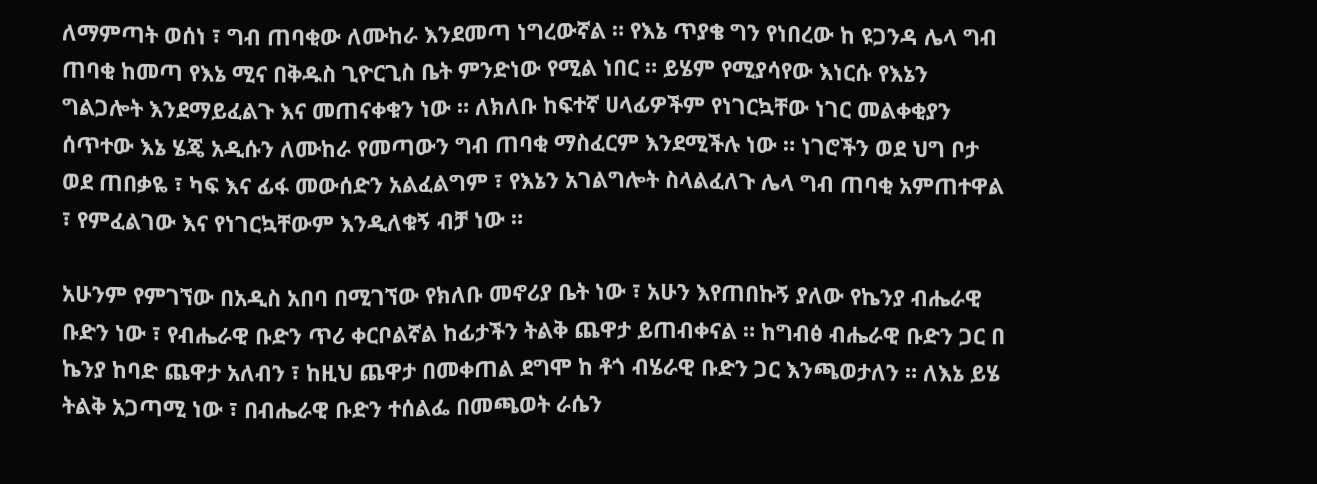ለማምጣት ወሰነ ፣ ግብ ጠባቂው ለሙከራ እንደመጣ ነግረውኛል ። የእኔ ጥያቄ ግን የነበረው ከ ዩጋንዳ ሌላ ግብ ጠባቂ ከመጣ የእኔ ሚና በቅዱስ ጊዮርጊስ ቤት ምንድነው የሚል ነበር ። ይሄም የሚያሳየው እነርሱ የእኔን ግልጋሎት እንደማይፈልጉ እና መጠናቀቁን ነው ። ለክለቡ ከፍተኛ ሀላፊዎችም የነገርኳቸው ነገር መልቀቂያን ሰጥተው እኔ ሄጄ አዲሱን ለሙከራ የመጣውን ግብ ጠባቂ ማስፈርም እንደሚችሉ ነው ። ነገሮችን ወደ ህግ ቦታ ወደ ጠበቃዬ ፣ ካፍ እና ፊፋ መውሰድን አልፈልግም ፣ የእኔን አገልግሎት ስላልፈለጉ ሌላ ግብ ጠባቂ አምጠተዋል ፣ የምፈልገው እና የነገርኳቸውም እንዲለቁኝ ብቻ ነው ።

አሁንም የምገኘው በአዲስ አበባ በሚገኘው የክለቡ መኖሪያ ቤት ነው ፣ አሁን እየጠበኩኝ ያለው የኬንያ ብሔራዊ ቡድን ነው ፣ የብሔራዊ ቡድን ጥሪ ቀርቦልኛል ከፊታችን ትልቅ ጨዋታ ይጠብቀናል ። ከግብፅ ብሔራዊ ቡድን ጋር በ ኬንያ ከባድ ጨዋታ አለብን ፣ ከዚህ ጨዋታ በመቀጠል ደግሞ ከ ቶጎ ብሄራዊ ቡድን ጋር እንጫወታለን ። ለእኔ ይሄ ትልቅ አጋጣሚ ነው ፣ በብሔራዊ ቡድን ተሰልፌ በመጫወት ራሴን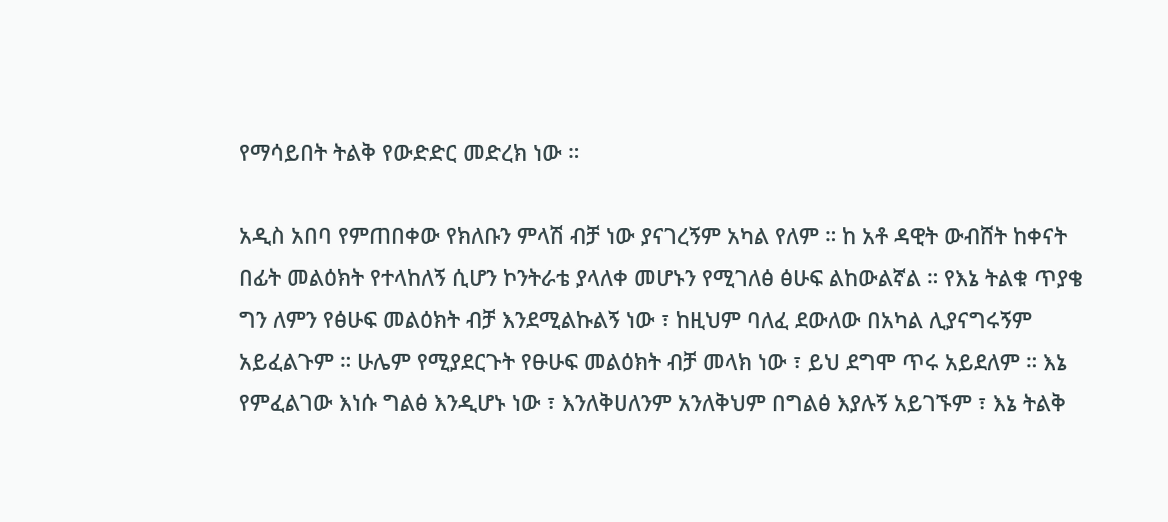የማሳይበት ትልቅ የውድድር መድረክ ነው ።

አዲስ አበባ የምጠበቀው የክለቡን ምላሽ ብቻ ነው ያናገረኝም አካል የለም ። ከ አቶ ዳዊት ውብሸት ከቀናት በፊት መልዕክት የተላከለኝ ሲሆን ኮንትራቴ ያላለቀ መሆኑን የሚገለፅ ፅሁፍ ልከውልኛል ። የእኔ ትልቁ ጥያቄ ግን ለምን የፅሁፍ መልዕክት ብቻ እንደሚልኩልኝ ነው ፣ ከዚህም ባለፈ ደውለው በአካል ሊያናግሩኝም አይፈልጉም ። ሁሌም የሚያደርጉት የፁሁፍ መልዕክት ብቻ መላክ ነው ፣ ይህ ደግሞ ጥሩ አይደለም ። እኔ የምፈልገው እነሱ ግልፅ እንዲሆኑ ነው ፣ እንለቅሀለንም አንለቅህም በግልፅ እያሉኝ አይገኙም ፣ እኔ ትልቅ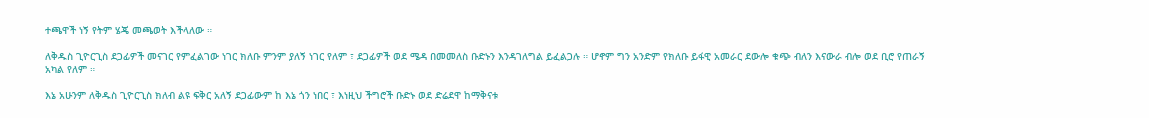ተጫዋች ነኝ የትም ሄጄ መጫወት እችላለው ።

ለቅዱስ ጊዮርጊስ ደጋፊዎች መናገር የምፈልገው ነገር ክለቡ ምንም ያለኝ ነገር የለም ፣ ደጋፊዎች ወደ ሜዳ በመመለስ ቡድኑን እንዳገለግል ይፈልጋሉ ። ሆኖም ግን አንድም የክለቡ ይፋዊ አመራር ደውሎ ቁጭ ብለን እናውራ ብሎ ወደ ቢሮ የጠራኝ አካል የለም ።

እኔ አሁንም ለቅዱስ ጊዮርጊስ ክለብ ልዩ ፍቅር አለኝ ደጋፊውም ከ እኔ ጎን ነበር ፣ እነዚህ ችግሮች ቡድኑ ወደ ድሬደዋ ከማቅናቱ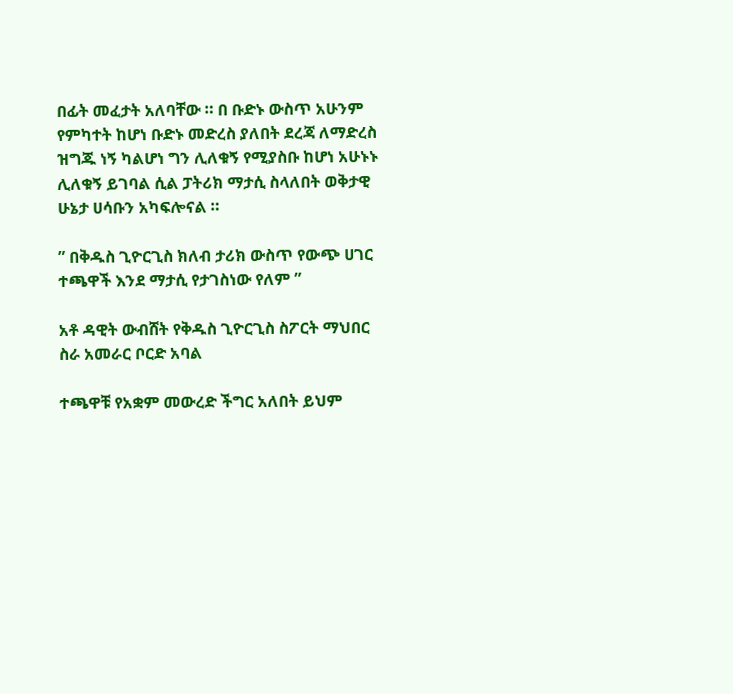በፊት መፈታት አለባቸው ። በ ቡድኑ ውስጥ አሁንም የምካተት ከሆነ ቡድኑ መድረስ ያለበት ደረጃ ለማድረስ ዝግጁ ነኝ ካልሆነ ግን ሊለቁኝ የሚያስቡ ከሆነ አሁኑኑ ሊለቁኝ ይገባል ሲል ፓትሪክ ማታሲ ስላለበት ወቅታዊ ሁኔታ ሀሳቡን አካፍሎናል ።

” በቅዱስ ጊዮርጊስ ክለብ ታሪክ ውስጥ የውጭ ሀገር ተጫዋች እንደ ማታሲ የታገስነው የለም ”

አቶ ዳዊት ውብሸት የቅዱስ ጊዮርጊስ ስፖርት ማህበር ስራ አመራር ቦርድ አባል

ተጫዋቹ የአቋም መውረድ ችግር አለበት ይህም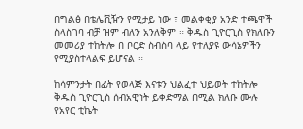በግልፅ በቴሌቪዥን የሚታይ ነው ፣ መልቀቂያ አንድ ተጫዋች ስላስገባ ብቻ ዝም ብለን አንለቅም ። ቅዱስ ጊዮርጊስ የክለቡን መመሪያ ተከትሎ በ ቦርድ ስብስባ ላይ የተለያዩ ውሳኔዎችን የሚያስተላልፍ ይሆናል ።

ከሳምንታት በፊት የወላጅ እናቱን ህልፈተ ህይወት ተከትሎ ቅዱስ ጊዮርጊስ ሰብአዊነት ይቀድማል በሚል ክለቡ ሙሉ የአየር ቲኬት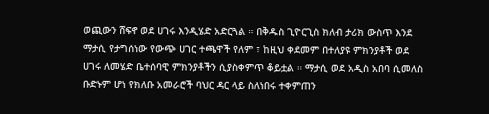ወጪውን ሸፍኖ ወደ ሀገሩ እንዲሄድ አድርጓል ። በቅዱስ ጊዮርጊስ ክለብ ታሪክ ውስጥ እንደ ማታሲ የታግሰነው የውጭ ሀገር ተጫዋች የለም ፣ ከዚህ ቀደመም በተለያዩ ምክንያቶች ወደ ሀገሩ ለመሄድ ቤተሰባዊ ምክንያቶችን ሲያስቀምጥ ቆይቷል ። ማታሲ ወደ አዲስ አበባ ሲመለስ ቡድኑም ሆነ የክለቡ አመራሮች ባህር ዳር ላይ ስለነበሩ ተቀምጠን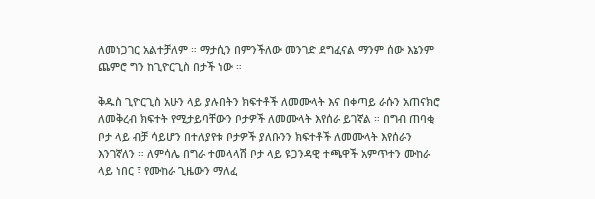ለመነጋገር አልተቻለም ። ማታሲን በምንችለው መንገድ ደግፈናል ማንም ሰው እኔንም ጨምሮ ግን ከጊዮርጊስ በታች ነው ።

ቅዱስ ጊዮርጊስ አሁን ላይ ያሉበትን ክፍተቶች ለመሙላት እና በቀጣይ ራሱን አጠናክሮ ለመቅረብ ክፍተት የሚታይባቸውን ቦታዎች ለመሙላት እየሰራ ይገኛል ። በግብ ጠባቂ ቦታ ላይ ብቻ ሳይሆን በተለያየቱ ቦታዎች ያለቡንን ክፍተቶች ለመሙላት እየሰራን እንገኛለን ። ለምሳሌ በግራ ተመላላሽ ቦታ ላይ ዩጋንዳዊ ተጫዋች አምጥተን ሙከራ ላይ ነበር ፣ የሙከራ ጊዜውን ማለፈ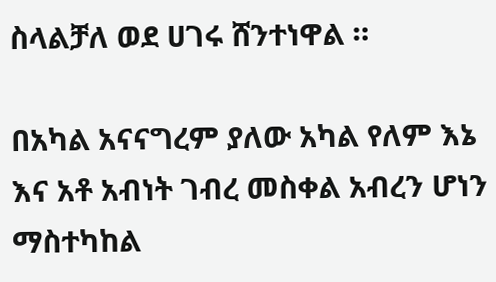ስላልቻለ ወደ ሀገሩ ሸንተነዋል ።

በአካል አናናግረም ያለው አካል የለም እኔ እና አቶ አብነት ገብረ መስቀል አብረን ሆነን ማስተካከል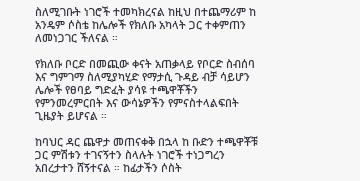ስለሚገቡት ነገሮች ተመካክረናል ከዚህ በተጨማሪም ከ አንዴም ሶስቴ ከሌሎች የክለቡ አካላት ጋር ተቀምጠን ለመነጋገር ችለናል ።

የክለቡ ቦርድ በመጪው ቀናት አጠቃላይ የቦርድ ስብሰባ እና ግምገማ ስለሚያካሂድ የማታሲ ጉዳይ ብቻ ሳይሆን ሌሎች የፀባይ ግድፈት ያሳዩ ተጫዋቾችን የምንመረምርበት እና ውሳኔዎችን የምናስተላልፍበት ጊዜያት ይሆናል ።

ከባህር ዳር ጨዋታ መጠናቀቅ በኋላ ከ ቡድን ተጫዋቾቹ ጋር ምሽቱን ተገናኝተን ስላሉት ነገሮች ተነጋግረን አበረታተን ሸኝተናል ። ከፊታችን ሶስት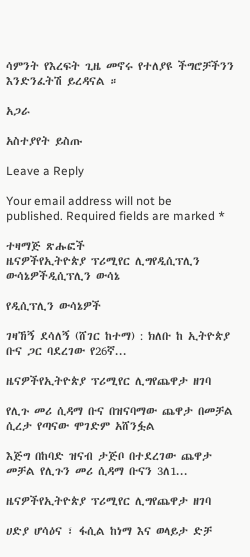ሳምንት የእረፍት ጊዜ መኖሩ የተለያዩ ችግሮቻችንን እንድንፈትሽ ይረዳናል ።

አጋራ

አስተያየት ይስጡ

Leave a Reply

Your email address will not be published. Required fields are marked *

ተዛማጅ ጽሑፎች
ዜናዎችየኢትዮጵያ ፕሪሚየር ሊግየዲሲፕሊን ውሳኔዎችዲሲፕሊን ውሳኔ

የዲሲፕሊን ውሳኔዎች

ገዛኸኝ ደሳለኝ (ሸገር ከተማ) : ክለቡ ከ ኢትዮጵያ ቡና ጋር ባደረገው የ26ኛ...

ዜናዎችየኢትዮጵያ ፕሪሚየር ሊግየጨዋታ ዘገባ

የሊጉ መሪ ሲዳማ ቡና በዝናባማው ጨዋታ በመቻል ሲረታ የጣናው ሞገድም አሸንፏል

እጅግ በከባድ ዝናብ ታጅቦ በተደረገው ጨዋታ መቻል የሊጉን መሪ ሲዳማ ቡናን 3ለ1...

ዜናዎችየኢትዮጵያ ፕሪሚየር ሊግየጨዋታ ዘገባ

ሀድያ ሆሳዕና ፣ ፋሲል ከነማ እና ወላይታ ድቻ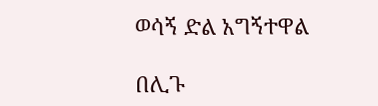ወሳኝ ድል አግኝተዋል

በሊጉ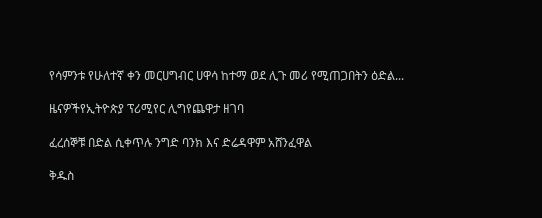የሳምንቱ የሁለተኛ ቀን መርሀግብር ሀዋሳ ከተማ ወደ ሊጉ መሪ የሚጠጋበትን ዕድል...

ዜናዎችየኢትዮጵያ ፕሪሚየር ሊግየጨዋታ ዘገባ

ፈረሰኞቹ በድል ሲቀጥሉ ንግድ ባንክ እና ድሬዳዋም አሸንፈዋል

ቅዱስ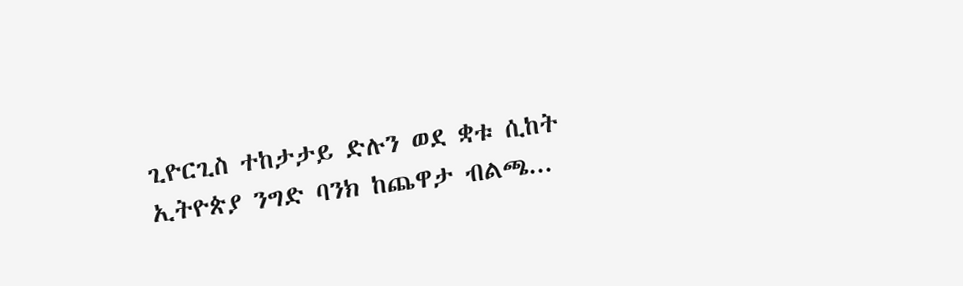ጊዮርጊስ ተከታታይ ድሉን ወደ ቋቱ ሲከት ኢትዮጵያ ንግድ ባንክ ከጨዋታ ብልጫ...